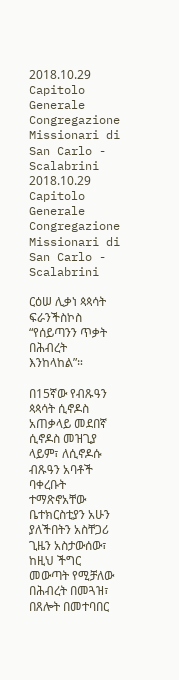2018.10.29 Capitolo Generale Congregazione Missionari di San Carlo - Scalabrini 2018.10.29 Capitolo Generale Congregazione Missionari di San Carlo - Scalabrini

ርዕሠ ሊቃነ ጳጳሳት ፍራንችስኮስ “የሰይጣንን ጥቃት በሕብረት እንከላከል”።

በ15ኛው የብጹዓን ጳጳሳት ሲኖዶስ አጠቃላይ መደበኛ ሲኖዶስ መዝጊያ ላይም፣ ለሲኖዶሱ ብጹዓን አባቶች ባቀረቡት ተማጽኖአቸው ቤተክርስቲያን አሁን ያለችበትን አስቸጋሪ ጊዜን አስታውሰው፣ ከዚህ ችግር መውጣት የሚቻለው በሕብረት በመጓዝ፣ በጸሎት በመተባበር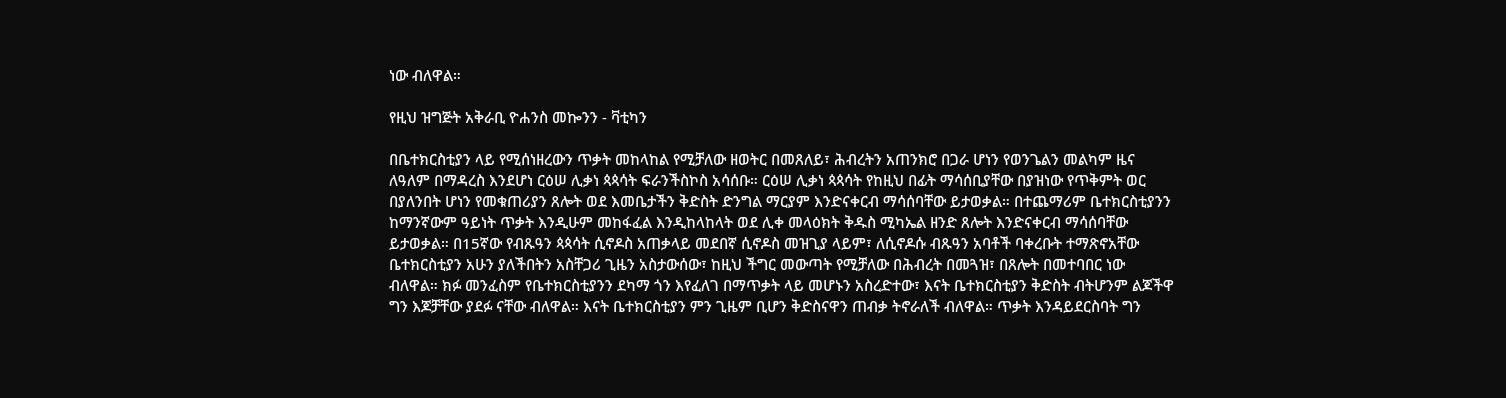ነው ብለዋል።

የዚህ ዝግጅት አቅራቢ ዮሐንስ መኰንን - ቫቲካን

በቤተክርስቲያን ላይ የሚሰነዘረውን ጥቃት መከላከል የሚቻለው ዘወትር በመጸለይ፣ ሕብረትን አጠንክሮ በጋራ ሆነን የወንጌልን መልካም ዜና ለዓለም በማዳረስ እንደሆነ ርዕሠ ሊቃነ ጳጳሳት ፍራንችስኮስ አሳሰቡ። ርዕሠ ሊቃነ ጳጳሳት የከዚህ በፊት ማሳሰቢያቸው በያዝነው የጥቅምት ወር በያለንበት ሆነን የመቁጠሪያን ጸሎት ወደ እመቤታችን ቅድስት ድንግል ማርያም እንድናቀርብ ማሳሰባቸው ይታወቃል። በተጨማሪም ቤተክርስቲያንን ከማንኛውም ዓይነት ጥቃት እንዲሁም መከፋፈል እንዲከላከላት ወደ ሊቀ መላዕክት ቅዱስ ሚካኤል ዘንድ ጸሎት እንድናቀርብ ማሳሰባቸው ይታወቃል። በ15ኛው የብጹዓን ጳጳሳት ሲኖዶስ አጠቃላይ መደበኛ ሲኖዶስ መዝጊያ ላይም፣ ለሲኖዶሱ ብጹዓን አባቶች ባቀረቡት ተማጽኖአቸው ቤተክርስቲያን አሁን ያለችበትን አስቸጋሪ ጊዜን አስታውሰው፣ ከዚህ ችግር መውጣት የሚቻለው በሕብረት በመጓዝ፣ በጸሎት በመተባበር ነው ብለዋል። ክፉ መንፈስም የቤተክርስቲያንን ደካማ ጎን እየፈለገ በማጥቃት ላይ መሆኑን አስረድተው፣ እናት ቤተክርስቲያን ቅድስት ብትሆንም ልጆችዋ ግን እጆቻቸው ያደፉ ናቸው ብለዋል። እናት ቤተክርስቲያን ምን ጊዜም ቢሆን ቅድስናዋን ጠብቃ ትኖራለች ብለዋል። ጥቃት እንዳይደርስባት ግን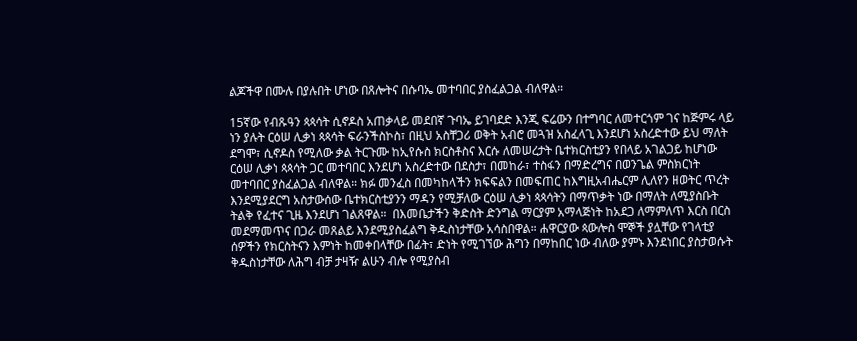ልጆችዋ በሙሉ በያሉበት ሆነው በጸሎትና በሱባኤ መተባበር ያስፈልጋል ብለዋል።

15ኛው የብጹዓን ጳጳሳት ሲኖዶስ አጠቃላይ መደበኛ ጉባኤ ይገባደድ እንጂ ፍሬውን በተግባር ለመተርጎም ገና ከጅምሩ ላይ ነን ያሉት ርዕሠ ሊቃነ ጳጳሳት ፍራንችስኮስ፣ በዚህ አስቸጋሪ ወቅት አብሮ መጓዝ አስፈላጊ እንደሆነ አስረድተው ይህ ማለት ደግሞ፣ ሲኖዶስ የሚለው ቃል ትርጉሙ ከኢየሱስ ክርስቶስና እርሱ ለመሠረታት ቤተክርስቲያን የበላይ አገልጋይ ከሆነው ርዕሠ ሊቃነ ጳጳሳት ጋር መተባበር እንደሆነ አስረድተው በደስታ፣ በመከራ፣ ተስፋን በማድረግና በወንጌል ምስክርነት መተባበር ያስፈልጋል ብለዋል። ክፉ መንፈስ በመካከላችን ክፍፍልን በመፍጠር ከእግዚአብሔርም ሊለየን ዘወትር ጥረት እንደሚያደርግ አስታውሰው ቤተክርስቲያንን ማዳን የሚቻለው ርዕሠ ሊቃነ ጳጳሳትን በማጥቃት ነው በማለት ለሚያስቡት ትልቅ የፈተና ጊዜ እንደሆነ ገልጸዋል።  በእመቤታችን ቅድስት ድንግል ማርያም አማላጅነት ከአደጋ ለማምለጥ እርስ በርስ መደማመጥና በጋራ መጸልይ እንደሚያስፈልግ ቅዱስነታቸው አሳስበዋል። ሐዋርያው ጳውሎስ ሞኞች ያሏቸው የገላቲያ ሰዎችን የክርስትናን እምነት ከመቀበላቸው በፊት፣ ድነት የሚገኘው ሕግን በማከበር ነው ብለው ያምኑ እንደነበር ያስታወሱት ቅዱስነታቸው ለሕግ ብቻ ታዛዥ ልሁን ብሎ የሚያስብ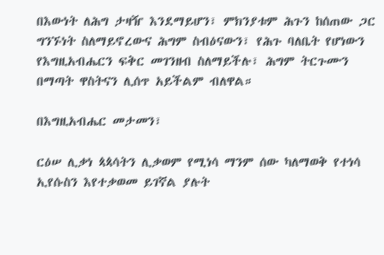በእውነት ለሕግ ታዛዥ እንደማይሆን፣ ምክንያቱም ሕጉን ከሰጠው ጋር ግንኙነት ስለማይኖረውና ሕግም ስብዕናውን፣ የሕጉ ባለቤት የሆነውን የእግዚአብሔርን ፍቅር መገንዘብ ስለማይችሉ፣ ሕግም ትርጉሙን በማጣት ዋስትናን ሊሰጥ አይችልም ብለዋል።

በእግዚአብሔር መታመን፣

ርዕሠ ሊቃነ ጳጳሳትን ሊቃወም የሚነሳ ማንም ሰው ካለማወቅ የተነሳ ኢየሱስን እየተቃወመ ይገኛል ያሉት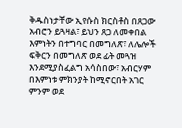ቅዱስነታቸው ኢየሱስ ክርስቶስ በጸጋው አብሮን ይጓዛል፣ ይህን ጸጋ ለመቀበል እምነትን በተግባር በመግለጽ፣ ለሌሎች ፍቅርን በመግለጽ ወደ ፊት መጓዝ እንደሚያስፈልግ አሳስበው፣ አብርሃም በእምነቱ ምክንያት ከሚኖርበት አገር ምንም ወደ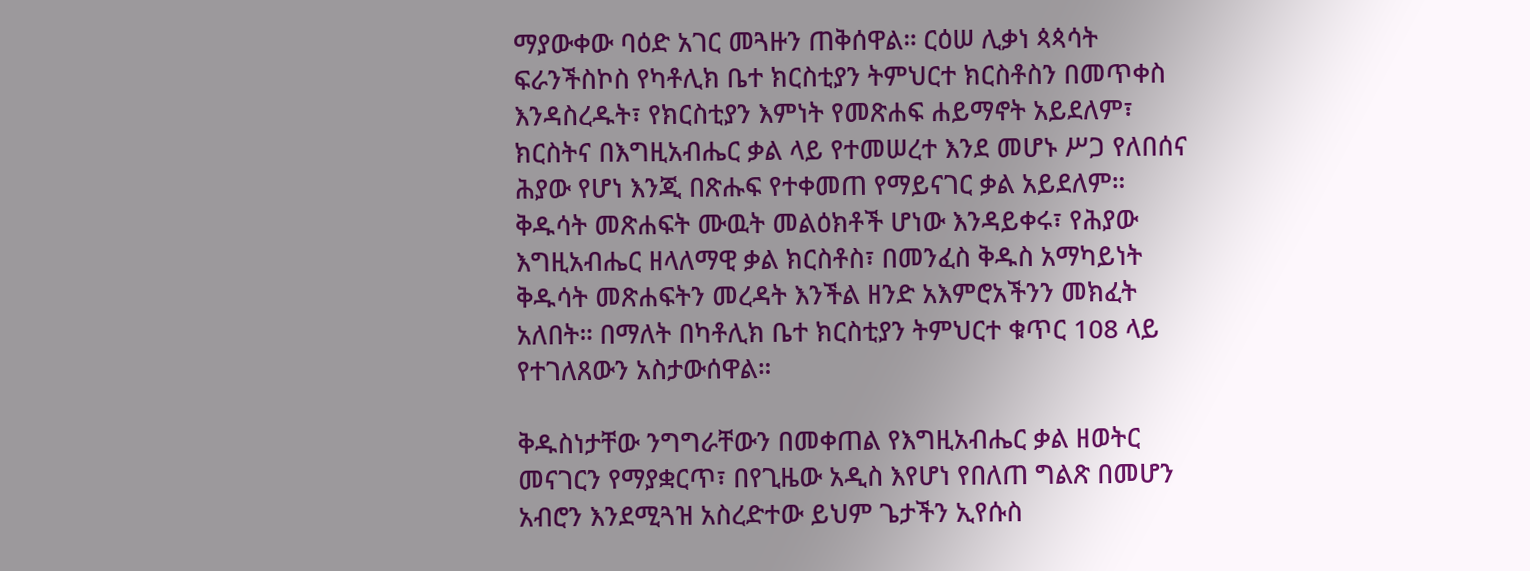ማያውቀው ባዕድ አገር መጓዙን ጠቅሰዋል። ርዕሠ ሊቃነ ጳጳሳት ፍራንችስኮስ የካቶሊክ ቤተ ክርስቲያን ትምህርተ ክርስቶስን በመጥቀስ እንዳስረዱት፣ የክርስቲያን እምነት የመጽሐፍ ሐይማኖት አይደለም፣ ክርስትና በእግዚአብሔር ቃል ላይ የተመሠረተ እንደ መሆኑ ሥጋ የለበሰና ሕያው የሆነ እንጂ በጽሑፍ የተቀመጠ የማይናገር ቃል አይደለም። ቅዱሳት መጽሐፍት ሙዉት መልዕክቶች ሆነው እንዳይቀሩ፣ የሕያው እግዚአብሔር ዘላለማዊ ቃል ክርስቶስ፣ በመንፈስ ቅዱስ አማካይነት ቅዱሳት መጽሐፍትን መረዳት እንችል ዘንድ አእምሮአችንን መክፈት አለበት። በማለት በካቶሊክ ቤተ ክርስቲያን ትምህርተ ቁጥር 108 ላይ የተገለጸውን አስታውሰዋል።

ቅዱስነታቸው ንግግራቸውን በመቀጠል የእግዚአብሔር ቃል ዘወትር መናገርን የማያቋርጥ፣ በየጊዜው አዲስ እየሆነ የበለጠ ግልጽ በመሆን አብሮን እንደሚጓዝ አስረድተው ይህም ጌታችን ኢየሱስ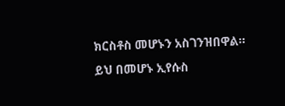ክርስቶስ መሆኑን አስገንዝበዋል። ይህ በመሆኑ ኢየሱስ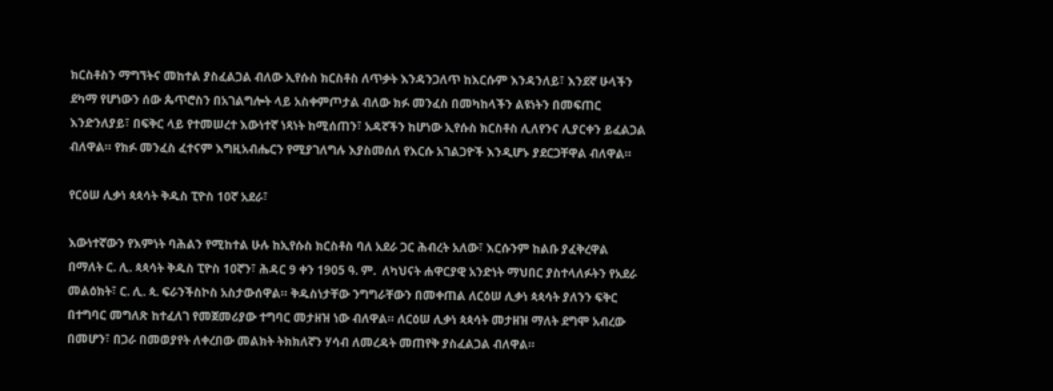ክርስቶስን ማግኘትና መከተል ያስፈልጋል ብለው ኢየሱስ ክርስቶስ ለጥቃት እንዳንጋለጥ ከእርሱም እንዳንለይ፣ እንደኛ ሁላችን ደካማ የሆነውን ሰው ጴጥሮስን በአገልግሎት ላይ አስቀምጦታል ብለው ክፉ መንፈስ በመካከላችን ልዩነትን በመፍጠር እንድንለያይ፣ በፍቅር ላይ የተመሠረተ እውነተኛ ነጻነት ከሚሰጠን፣ አዳኛችን ከሆነው ኢየሱስ ክርስቶስ ሊለየንና ሊያርቀን ይፈልጋል ብለዋል። የክፉ መንፈስ ፈተናም እግዚአብሔርን የሚያገለግሉ እያስመሰለ የእርሱ አገልጋዮች እንዲሆኑ ያደርጋቸዋል ብለዋል።

የርዕሠ ሊቃነ ጳጳሳት ቅዱስ ፒዮስ 10ኛ አደራ፣

እውነተኛውን የእምነት ባሕልን የሚከተል ሁሉ ከኢየሱስ ክርስቶስ ባለ አደራ ጋር ሕብረት አለው፣ እርሱንም ከልቡ ያፈቅረዋል በማለት ር. ሊ. ጳጳሳት ቅዱስ ፒዮስ 10ኛን፣ ሕዳር 9 ቀን 1905 ዓ. ም.  ለካህናት ሐዋርያዊ አንድነት ማህበር ያስተላለፉትን የአደራ መልዕክት፣ ር. ሊ. ጳ. ፍራንችስኮስ አስታውሰዋል። ቅዱስነታቸው ንግግራቸውን በመቀጠል ለርዕሠ ሊቃነ ጳጳሳት ያለንን ፍቅር በተግባር መግለጽ ከተፈለገ የመጀመሪያው ተግባር መታዘዝ ነው ብለዋል። ለርዕሠ ሊቃነ ጳጳሳት መታዘዝ ማለት ደግሞ አብረው በመሆን፣ በጋራ በመወያየት ለቀረበው መልክት ትክክለኛን ሃሳብ ለመረዳት መጠየቅ ያስፈልጋል ብለዋል።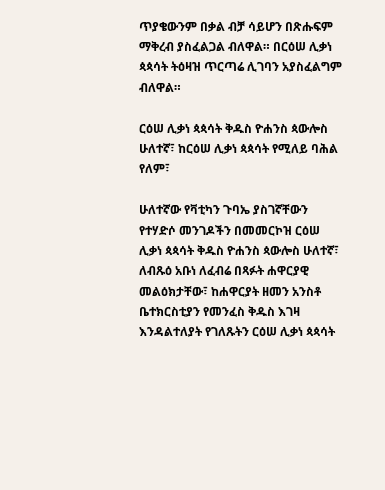ጥያቄውንም በቃል ብቻ ሳይሆን በጽሑፍም ማቅረብ ያስፈልጋል ብለዋል። በርዕሠ ሊቃነ ጳጳሳት ትዕዛዝ ጥርጣሬ ሊገባን አያስፈልግም ብለዋል።

ርዕሠ ሊቃነ ጳጳሳት ቅዱስ ዮሐንስ ጳውሎስ ሁለተኛ፣ ከርዕሠ ሊቃነ ጳጳሳት የሚለይ ባሕል የለም፣

ሁለተኛው የቫቲካን ጉባኤ ያስገኛቸውን የተሃድሶ መንገዶችን በመመርኮዝ ርዕሠ ሊቃነ ጳጳሳት ቅዱስ ዮሐንስ ጳውሎስ ሁለተኛ፣ ለብጹዕ አቡነ ለፈብሬ በጻፉት ሐዋርያዊ መልዕክታቸው፣ ከሐዋርያት ዘመን አንስቶ ቤተክርስቲያን የመንፈስ ቅዱስ እገዛ እንዳልተለያት የገለጹትን ርዕሠ ሊቃነ ጳጳሳት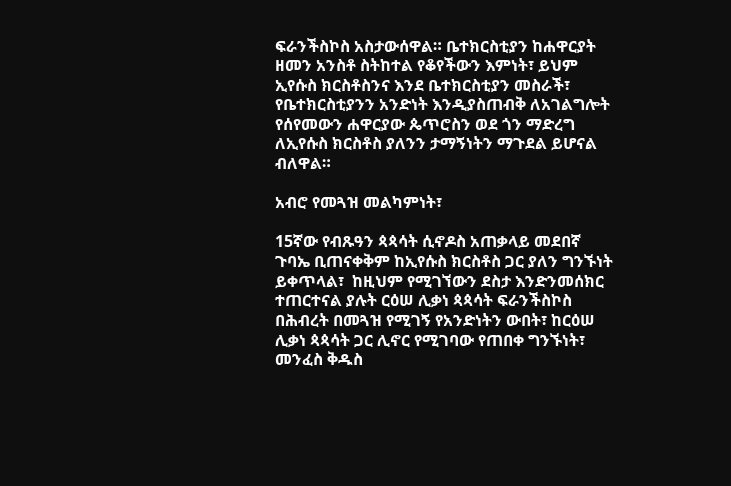ፍራንችስኮስ አስታውሰዋል። ቤተክርስቲያን ከሐዋርያት ዘመን አንስቶ ስትከተል የቆየችውን እምነት፣ ይህም ኢየሱስ ክርስቶስንና እንደ ቤተክርስቲያን መስራች፣ የቤተክርስቲያንን አንድነት እንዲያስጠብቅ ለአገልግሎት የሰየመውን ሐዋርያው ጴጥሮስን ወደ ጎን ማድረግ ለኢየሱስ ክርስቶስ ያለንን ታማኝነትን ማጉደል ይሆናል ብለዋል።

አብሮ የመጓዝ መልካምነት፣

15ኛው የብጹዓን ጳጳሳት ሲኖዶስ አጠቃላይ መደበኛ ጉባኤ ቢጠናቀቅም ከኢየሱስ ክርስቶስ ጋር ያለን ግንኙነት ይቀጥላል፣  ከዚህም የሚገኘውን ደስታ እንድንመሰክር ተጠርተናል ያሉት ርዕሠ ሊቃነ ጳጳሳት ፍራንችስኮስ በሕብረት በመጓዝ የሚገኝ የአንድነትን ውበት፣ ከርዕሠ ሊቃነ ጳጳሳት ጋር ሊኖር የሚገባው የጠበቀ ግንኙነት፣ መንፈስ ቅዱስ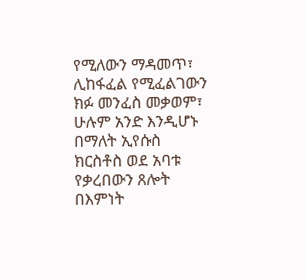የሚለውን ማዳመጥ፣ ሊከፋፈል የሚፈልገውን ክፉ መንፈስ መቃወም፣ ሁሉም አንድ እንዲሆኑ በማለት ኢየሱስ ክርስቶስ ወደ አባቱ የቃረበውን ጸሎት በእምነት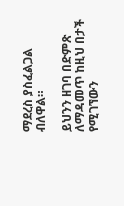ማደረስ ያስፈልጋል ብለዋል።

ይህንን ዘገባ በድምጽ ለማዳመጥ ከዚህ በታች የሚገኘውን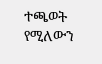ተጫወት የሚለውን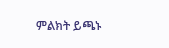ምልክት ይጫኑ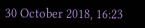30 October 2018, 16:23